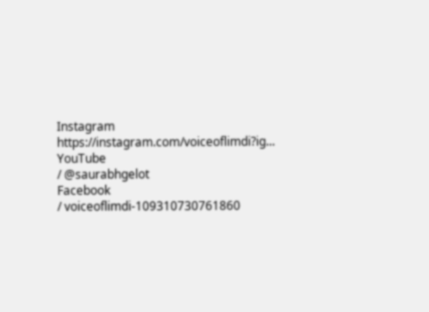Instagram
https://instagram.com/voiceoflimdi?ig...
YouTube
/ @saurabhgelot
Facebook
/ voiceoflimdi-109310730761860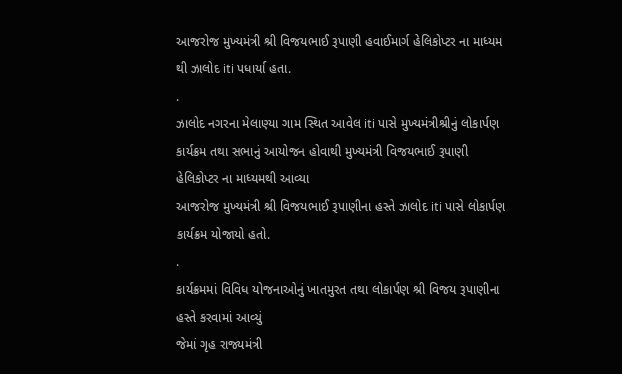આજરોજ મુખ્યમંત્રી શ્રી વિજયભાઈ રૂપાણી હવાઈમાર્ગ હેલિકોપ્ટર ના માધ્યમ થી ઝાલોદ iti પધાર્યા હતા.
.
ઝાલોદ નગરના મેલાણ્યા ગામ સ્થિત આવેલ iti પાસે મુખ્યમંત્રીશ્રીનું લોકાર્પણ કાર્યક્રમ તથા સભાનું આયોજન હોવાથી મુખ્યમંત્રી વિજયભાઈ રૂપાણી હેલિકોપ્ટર ના માધ્યમથી આવ્યા
આજરોજ મુખ્યમંત્રી શ્રી વિજયભાઈ રૂપાણીના હસ્તે ઝાલોદ iti પાસે લોકાર્પણ કાર્યક્રમ યોજાયો હતો.
.
કાર્યક્રમમાં વિવિધ યોજનાઓનું ખાતમુરત તથા લોકાર્પણ શ્રી વિજય રૂપાણીના હસ્તે કરવામાં આવ્યું
જેમાં ગૃહ રાજ્યમંત્રી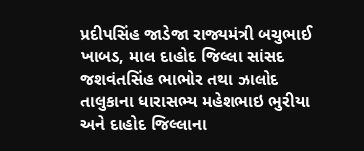પ્રદીપસિંહ જાડેજા રાજ્યમંત્રી બચુભાઈ ખાબડ, માલ દાહોદ જિલ્લા સાંસદ જશવંતસિંહ ભાભોર તથા ઝાલોદ તાલુકાના ધારાસભ્ય મહેશભાઇ ભુરીયા અને દાહોદ જિલ્લાના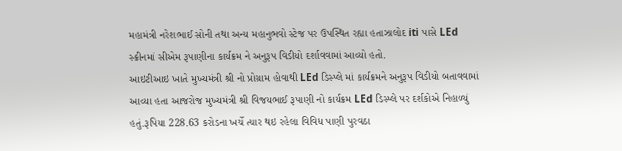મહામંત્રી નરેશભાઈ સોની તથા અન્ય મહાનુભવો સ્ટેજ પર ઉપસ્થિત રહ્યા હતાઝાલોદ iti પાસે LEd સ્ક્રીનમાં સીએમ રૂપાણીના કાર્યક્રમ ને અનુરૂપ વિડીયો દર્શાવવામાં આવ્યો હતો.
આઇટીઆઇ ખાતે મુખ્યમંત્રી શ્રી નો પ્રોગ્રામ હોવાથી LEd ડિસ્પ્લે માં કાર્યક્રમને અનુરૂપ વિડીયો બતાવવામાં આવ્યા હતા આજરોજ મુખ્યમંત્રી શ્રી વિજયભાઈ રૂપાણી નો કાર્યક્રમ LEd ડિસ્પ્લે પર દર્શકોએ નિહાળ્યું હતું.રૂપિયા 228.63 કરોડના ખર્ચે ત્યાર થઇ રહેલા વિવિધ પાણી પુરવઠા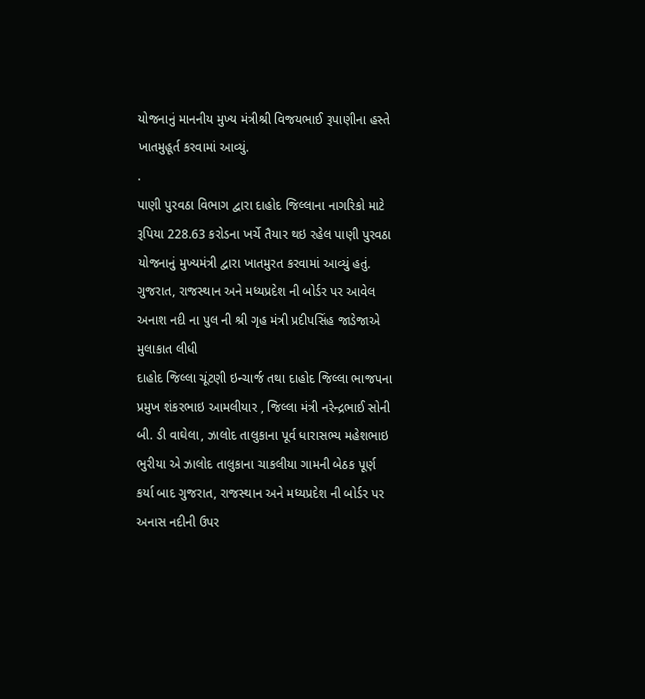યોજનાનું માનનીય મુખ્ય મંત્રીશ્રી વિજયભાઈ રૂપાણીના હસ્તે ખાતમુહૂર્ત કરવામાં આવ્યું.
.
પાણી પુરવઠા વિભાગ દ્વારા દાહોદ જિલ્લાના નાગરિકો માટે રૂપિયા 228.63 કરોડના ખર્ચે તૈયાર થઇ રહેલ પાણી પુરવઠા યોજનાનું મુખ્યમંત્રી દ્વારા ખાતમુરત કરવામાં આવ્યું હતું.
ગુજરાત, રાજસ્થાન અને મધ્યપ્રદેશ ની બોર્ડર પર આવેલ અનાશ નદી ના પુલ ની શ્રી ગૃહ મંત્રી પ્રદીપસિંહ જાડેજાએ મુલાકાત લીધી
દાહોદ જિલ્લા ચૂંટણી ઇન્ચાર્જ તથા દાહોદ જિલ્લા ભાજપના પ્રમુખ શંકરભાઇ આમલીયાર , જિલ્લા મંત્રી નરેન્દ્રભાઈ સોની બી. ડી વાઘેલા, ઝાલોદ તાલુકાના પૂર્વ ધારાસભ્ય મહેશભાઇ ભુરીયા એ ઝાલોદ તાલુકાના ચાકલીયા ગામની બેઠક પૂર્ણ કર્યા બાદ ગુજરાત, રાજસ્થાન અને મધ્યપ્રદેશ ની બોર્ડર પર અનાસ નદીની ઉપર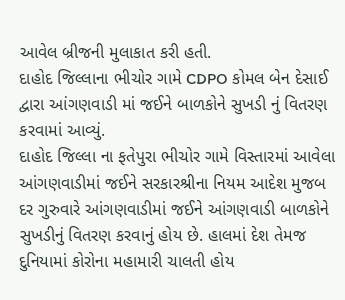આવેલ બ્રીજની મુલાકાત કરી હતી.
દાહોદ જિલ્લાના ભીચોર ગામે CDPO કોમલ બેન દેસાઈ દ્વારા આંગણવાડી માં જઈને બાળકોને સુખડી નું વિતરણ કરવામાં આવ્યું.
દાહોદ જિલ્લા ના ફતેપુરા ભીચોર ગામે વિસ્તારમાં આવેલા આંગણવાડીમાં જઈને સરકારશ્રીના નિયમ આદેશ મુજબ દર ગુરુવારે આંગણવાડીમાં જઈને આંગણવાડી બાળકોને સુખડીનું વિતરણ કરવાનું હોય છે. હાલમાં દેશ તેમજ દુનિયામાં કોરોના મહામારી ચાલતી હોય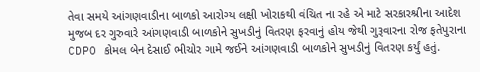તેવા સમયે આંગણવાડીના બાળકો આરોગ્ય લક્ષી ખોરાકથી વંચિત ના રહે એ માટે સરકારશ્રીના આદેશ મુજબ દર ગુરુવારે આંગણવાડી બાળકોને સુખડીનું વિતરણ ફરવાનું હોય જેથી ગુરૂવારના રોજ ફતેપુરાના CDPO કોમલ બેન દેસાઈ ભીચોર ગામે જઈને આંગણવાડી બાળકોને સુખડીનું વિતરણ કર્યું હતું.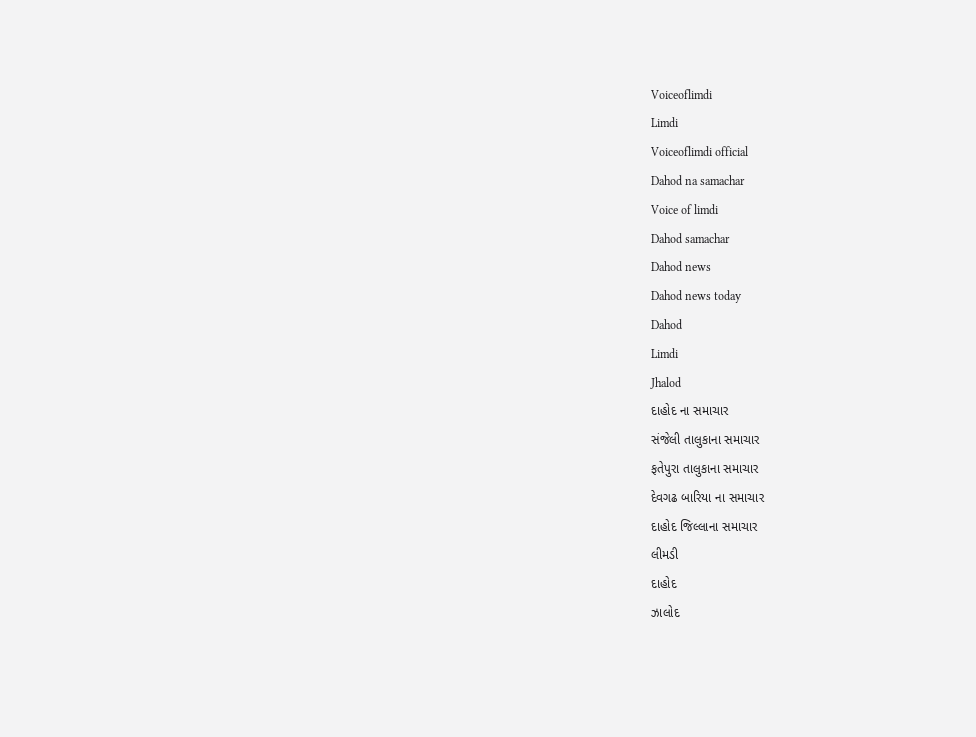Voiceoflimdi
Limdi
Voiceoflimdi official
Dahod na samachar
Voice of limdi
Dahod samachar
Dahod news
Dahod news today
Dahod
Limdi
Jhalod
દાહોદ ના સમાચાર
સંજેલી તાલુકાના સમાચાર
ફતેપુરા તાલુકાના સમાચાર
દેવગઢ બારિયા ના સમાચાર
દાહોદ જિલ્લાના સમાચાર
લીમડી
દાહોદ
ઝાલોદ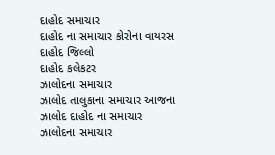દાહોદ સમાચાર
દાહોદ ના સમાચાર કોરોના વાયરસ
દાહોદ જિલ્લો
દાહોદ કલેકટર
ઝાલોદના સમાચાર
ઝાલોદ તાલુકાના સમાચાર આજના
ઝાલોદ દાહોદ ના સમાચાર
ઝાલોદના સમાચાર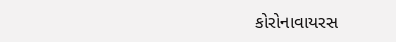કોરોનાવાયરસ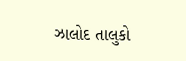ઝાલોદ તાલુકો